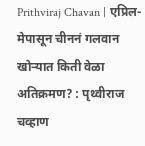Prithviraj Chavan | एप्रिल-मेपासून चीननं गलवान खोऱ्यात किती वेळा अतिक्रमण? : पृथ्वीराज चव्हाण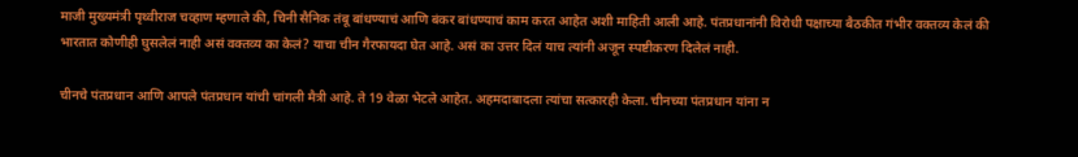माजी मुख्यमंत्री पृथ्वीराज चव्हाण म्हणाले की, चिनी सैनिक तंबू बांधण्याचं आणि बंकर बांधण्याचं काम करत आहेत अशी माहिती आली आहे. पंतप्रधानांनी विरोधी पक्षाच्या बैठकीत गंभीर वक्तव्य केलं की भारतात कोणीही घुसलेलं नाही असं वक्तव्य का केलं? याचा चीन गैरफायदा घेत आहे. असं का उत्तर दिलं याच त्यांनी अजून स्पष्टीकरण दिलेलं नाही.

चीनचे पंतप्रधान आणि आपले पंतप्रधान यांची चांगली मैत्री आहे. ते 19 वेळा भेटले आहेत. अहमदाबादला त्यांचा सत्कारही केला. चीनच्या पंतप्रधान यांना न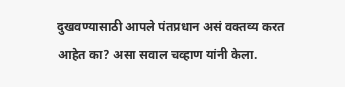दुखवण्यासाठी आपले पंतप्रधान असं वक्तव्य करत आहेत का? असा सवाल चव्हाण यांनी केला.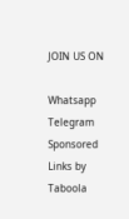JOIN US ON

Whatsapp
Telegram
Sponsored Links by Taboola